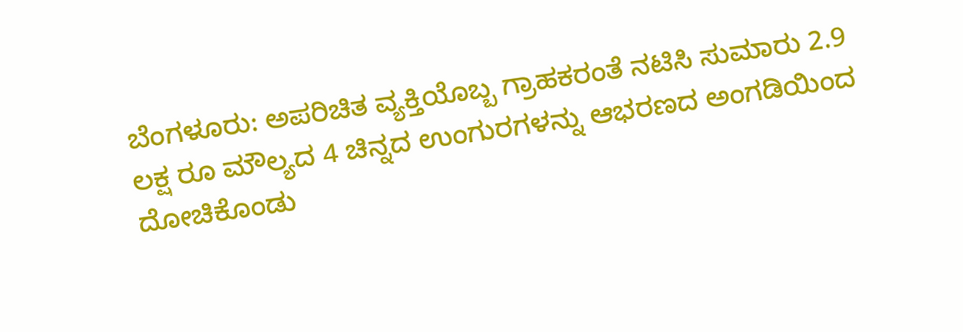ಬೆಂಗಳೂರು: ಅಪರಿಚಿತ ವ್ಯಕ್ತಿಯೊಬ್ಬ ಗ್ರಾಹಕರಂತೆ ನಟಿಸಿ ಸುಮಾರು 2.9 ಲಕ್ಷ ರೂ ಮೌಲ್ಯದ 4 ಚಿನ್ನದ ಉಂಗುರಗಳನ್ನು ಆಭರಣದ ಅಂಗಡಿಯಿಂದ ದೋಚಿಕೊಂಡು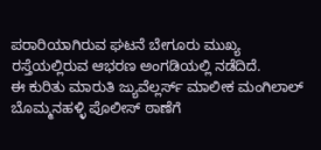ಪರಾರಿಯಾಗಿರುವ ಘಟನೆ ಬೇಗೂರು ಮುಖ್ಯ ರಸ್ತೆಯಲ್ಲಿರುವ ಆಭರಣ ಅಂಗಡಿಯಲ್ಲಿ ನಡೆದಿದೆ.
ಈ ಕುರಿತು ಮಾರುತಿ ಜ್ಯುವೆಲ್ಲರ್ಸ್ ಮಾಲೀಕ ಮಂಗಿಲಾಲ್ ಬೊಮ್ಮನಹಳ್ಳಿ ಪೊಲೀಸ್ ಠಾಣೆಗೆ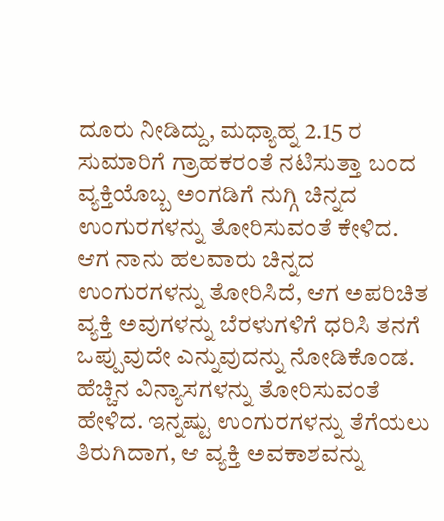ದೂರು ನೀಡಿದ್ದು, ಮಧ್ಯಾಹ್ನ 2.15 ರ ಸುಮಾರಿಗೆ ಗ್ರಾಹಕರಂತೆ ನಟಿಸುತ್ತಾ ಬಂದ ವ್ಯಕ್ತಿಯೊಬ್ಬ ಅಂಗಡಿಗೆ ನುಗ್ಗಿ ಚಿನ್ನದ ಉಂಗುರಗಳನ್ನು ತೋರಿಸುವಂತೆ ಕೇಳಿದ. ಆಗ ನಾನು ಹಲವಾರು ಚಿನ್ನದ ಉಂಗುರಗಳನ್ನು ತೋರಿಸಿದೆ, ಆಗ ಅಪರಿಚಿತ ವ್ಯಕ್ತಿ ಅವುಗಳನ್ನು ಬೆರಳುಗಳಿಗೆ ಧರಿಸಿ ತನಗೆ ಒಪ್ಪುವುದೇ ಎನ್ನುವುದನ್ನು ನೋಡಿಕೊಂಡ. ಹೆಚ್ಚಿನ ವಿನ್ಯಾಸಗಳನ್ನು ತೋರಿಸುವಂತೆ ಹೇಳಿದ. ಇನ್ನಷ್ಟು ಉಂಗುರಗಳನ್ನು ತೆಗೆಯಲು ತಿರುಗಿದಾಗ, ಆ ವ್ಯಕ್ತಿ ಅವಕಾಶವನ್ನು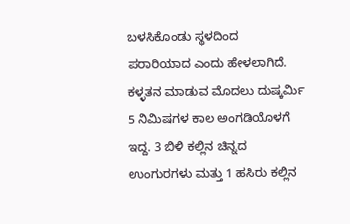ಬಳಸಿಕೊಂಡು ಸ್ಥಳದಿಂದ ಪರಾರಿಯಾದ ಎಂದು ಹೇಳಲಾಗಿದೆ.
ಕಳ್ಳತನ ಮಾಡುವ ಮೊದಲು ದುಷ್ಕರ್ಮಿ 5 ನಿಮಿಷಗಳ ಕಾಲ ಅಂಗಡಿಯೊಳಗೆ ಇದ್ದ. 3 ಬಿಳಿ ಕಲ್ಲಿನ ಚಿನ್ನದ ಉಂಗುರಗಳು ಮತ್ತು 1 ಹಸಿರು ಕಲ್ಲಿನ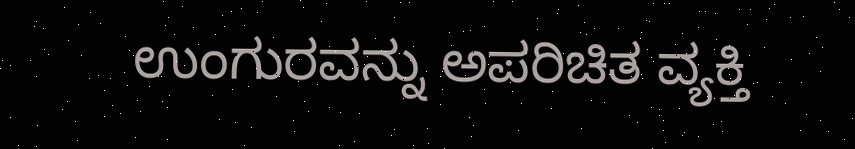ಉಂಗುರವನ್ನು ಅಪರಿಚಿತ ವ್ಯಕ್ತಿ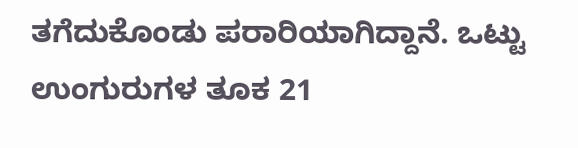ತಗೆದುಕೊಂಡು ಪರಾರಿಯಾಗಿದ್ದಾನೆ. ಒಟ್ಟು ಉಂಗುರುಗಳ ತೂಕ 21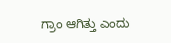ಗ್ರಾಂ ಆಗಿತ್ತು ಎಂದು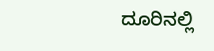ದೂರಿನಲ್ಲಿ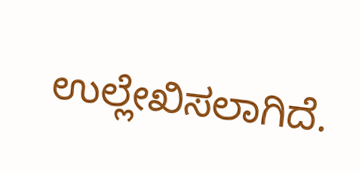ಉಲ್ಲೇಖಿಸಲಾಗಿದೆ.